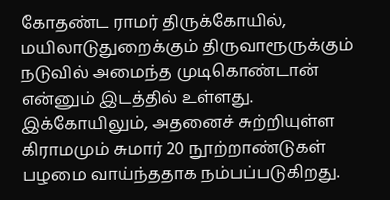கோதண்ட ராமர் திருக்கோயில், மயிலாடுதுறைக்கும் திருவாரூருக்கும் நடுவில் அமைந்த முடிகொண்டான் என்னும் இடத்தில் உள்ளது. இக்கோயிலும், அதனைச் சுற்றியுள்ள கிராமமும் சுமார் 20 நூற்றாண்டுகள் பழமை வாய்ந்ததாக நம்பப்படுகிறது.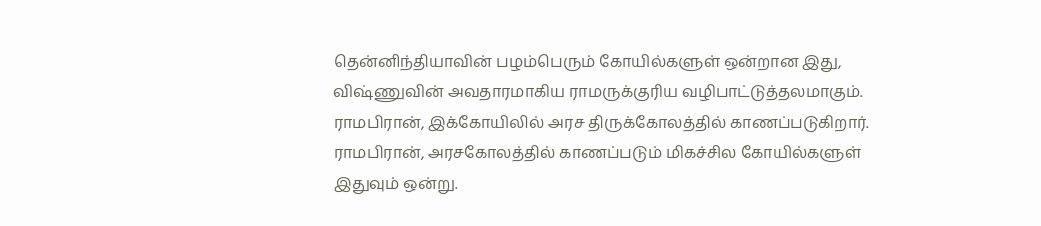தென்னிந்தியாவின் பழம்பெரும் கோயில்களுள் ஒன்றான இது, விஷ்ணுவின் அவதாரமாகிய ராமருக்குரிய வழிபாட்டுத்தலமாகும். ராமபிரான், இக்கோயிலில் அரச திருக்கோலத்தில் காணப்படுகிறார். ராமபிரான், அரசகோலத்தில் காணப்படும் மிகச்சில கோயில்களுள் இதுவும் ஒன்று.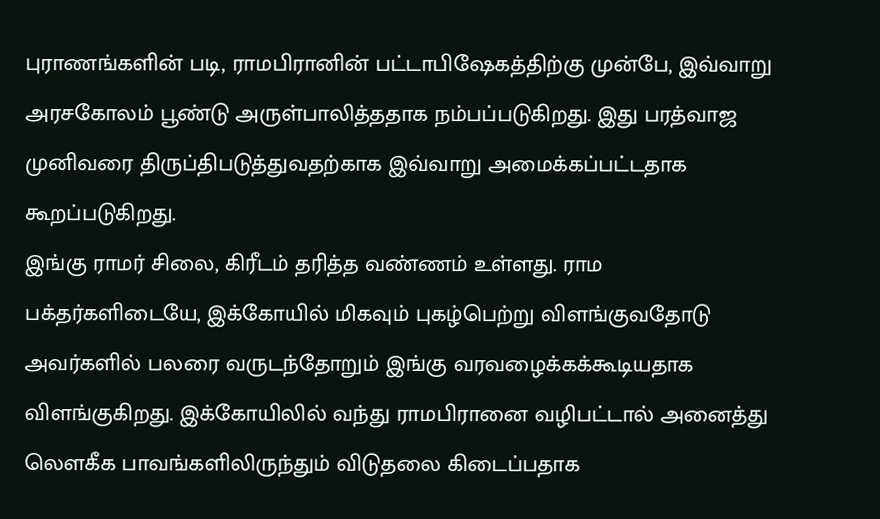புராணங்களின் படி, ராமபிரானின் பட்டாபிஷேகத்திற்கு முன்பே, இவ்வாறு அரசகோலம் பூண்டு அருள்பாலித்ததாக நம்பப்படுகிறது. இது பரத்வாஜ முனிவரை திருப்திபடுத்துவதற்காக இவ்வாறு அமைக்கப்பட்டதாக கூறப்படுகிறது.
இங்கு ராமர் சிலை, கிரீடம் தரித்த வண்ணம் உள்ளது. ராம பக்தர்களிடையே, இக்கோயில் மிகவும் புகழ்பெற்று விளங்குவதோடு அவர்களில் பலரை வருடந்தோறும் இங்கு வரவழைக்கக்கூடியதாக விளங்குகிறது. இக்கோயிலில் வந்து ராமபிரானை வழிபட்டால் அனைத்து லௌகீக பாவங்களிலிருந்தும் விடுதலை கிடைப்பதாக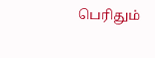பெரிதும்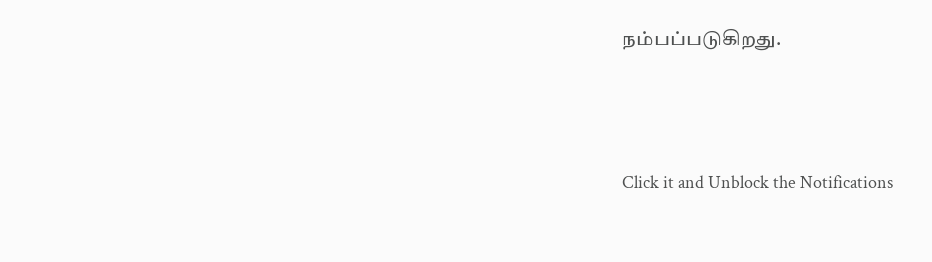நம்பப்படுகிறது.



Click it and Unblock the Notifications